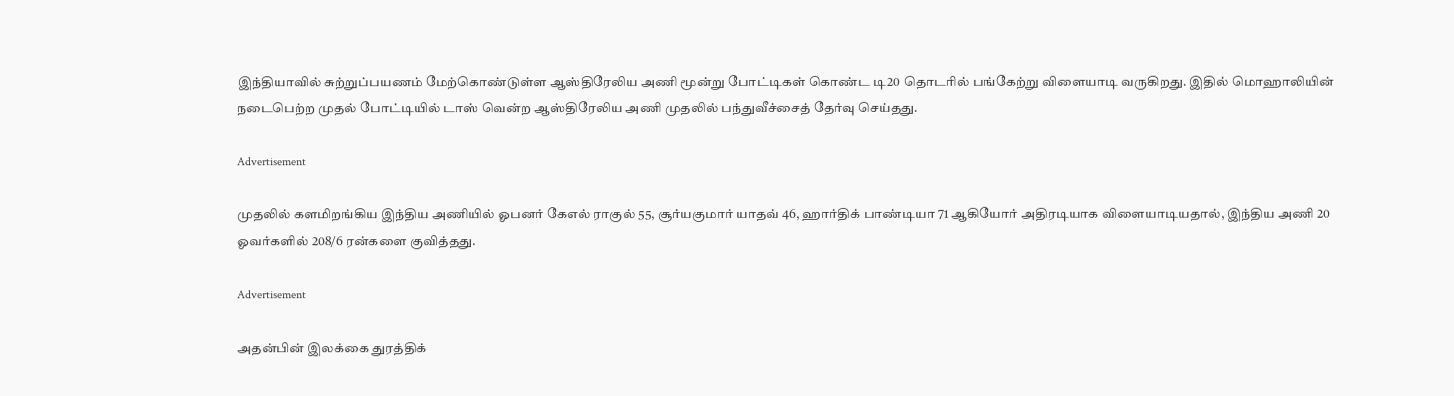இந்தியாவில் சுற்றுப்பயணம் மேற்கொண்டுள்ள ஆஸ்திரேலிய அணி மூன்று போட்டிகள் கொண்ட டி20 தொடரில் பங்கேற்று விளையாடி வருகிறது. இதில் மொஹாலியின் நடைபெற்ற முதல் போட்டியில் டாஸ் வென்ற ஆஸ்திரேலிய அணி முதலில் பந்துவீச்சைத் தேர்வு செய்தது.

Advertisement

முதலில் களமிறங்கிய இந்திய அணியில் ஓபனர் கேஎல் ராகுல் 55, சூர்யகுமார் யாதவ் 46, ஹார்திக் பாண்டியா 71 ஆகியோர் அதிரடியாக விளையாடியதால், இந்திய அணி 20 ஓவர்களில் 208/6 ரன்களை குவித்தது.

Advertisement

அதன்பின் இலக்கை துரத்திக்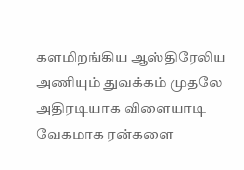களமிறங்கிய ஆஸ்திரேலிய அணியும் துவக்கம் முதலே அதிரடியாக விளையாடி வேகமாக ரன்களை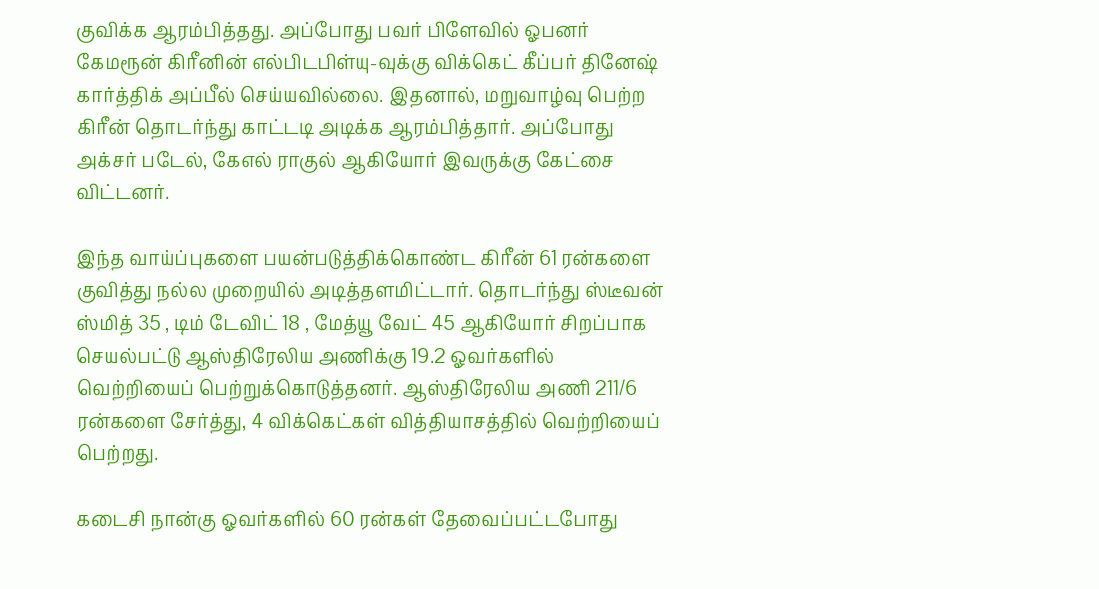குவிக்க ஆரம்பித்தது. அப்போது பவர் பிளேவில் ஓபனர் கேமரூன் கிரீனின் எல்பிடபிள்யு-வுக்கு விக்கெட் கீப்பர் தினேஷ் கார்த்திக் அப்பீல் செய்யவில்லை. இதனால், மறுவாழ்வு பெற்ற கிரீன் தொடர்ந்து காட்டடி அடிக்க ஆரம்பித்தார். அப்போது அக்சர் படேல், கேஎல் ராகுல் ஆகியோர் இவருக்கு கேட்சை விட்டனர்.

இந்த வாய்ப்புகளை பயன்படுத்திக்கொண்ட கிரீன் 61 ரன்களை குவித்து நல்ல முறையில் அடித்தளமிட்டார். தொடர்ந்து ஸ்டீவன் ஸ்மித் 35 , டிம் டேவிட் 18 , மேத்யூ வேட் 45 ஆகியோர் சிறப்பாக செயல்பட்டு ஆஸ்திரேலிய அணிக்கு 19.2 ஓவர்களில் வெற்றியைப் பெற்றுக்கொடுத்தனர். ஆஸ்திரேலிய அணி 211/6 ரன்களை சேர்த்து, 4 விக்கெட்கள் வித்தியாசத்தில் வெற்றியைப் பெற்றது.

கடைசி நான்கு ஓவர்களில் 60 ரன்கள் தேவைப்பட்டபோது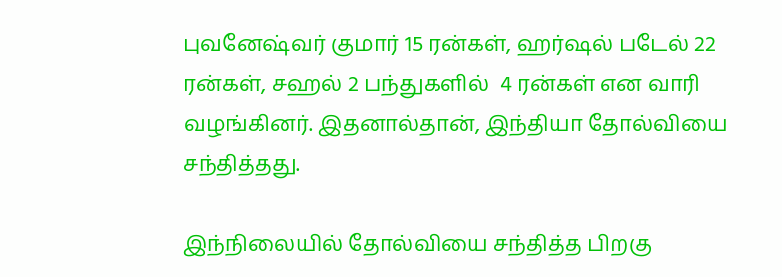புவனேஷ்வர் குமார் 15 ரன்கள், ஹர்ஷல் படேல் 22 ரன்கள், சஹல் 2 பந்துகளில்  4 ரன்கள் என வாரி வழங்கினர். இதனால்தான், இந்தியா தோல்வியை சந்தித்தது.

இந்நிலையில் தோல்வியை சந்தித்த பிறகு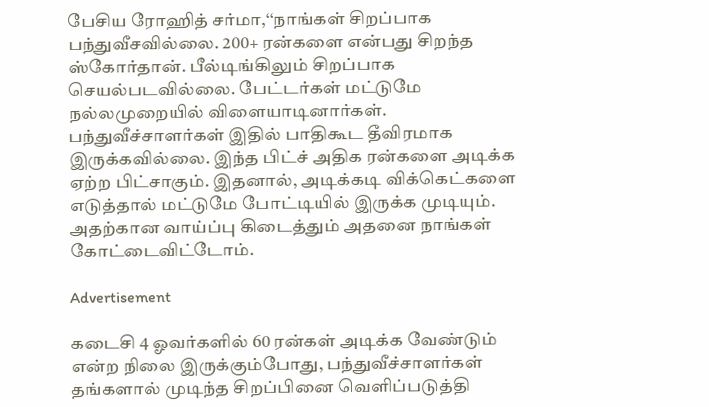பேசிய ரோஹித் சர்மா,‘‘நாங்கள் சிறப்பாக பந்துவீசவில்லை. 200+ ரன்களை என்பது சிறந்த ஸ்கோர்தான். பீல்டிங்கிலும் சிறப்பாக செயல்படவில்லை. பேட்டர்கள் மட்டுமே நல்லமுறையில் விளையாடினார்கள். பந்துவீச்சாளர்கள் இதில் பாதிகூட தீவிரமாக இருக்கவில்லை. இந்த பிட்ச் அதிக ரன்களை அடிக்க ஏற்ற பிட்சாகும். இதனால், அடிக்கடி விக்கெட்களை எடுத்தால் மட்டுமே போட்டியில் இருக்க முடியும். அதற்கான வாய்ப்பு கிடைத்தும் அதனை நாங்கள் கோட்டைவிட்டோம்.

Advertisement

கடைசி 4 ஓவர்களில் 60 ரன்கள் அடிக்க வேண்டும் என்ற நிலை இருக்கும்போது, பந்துவீச்சாளர்கள் தங்களால் முடிந்த சிறப்பினை வெளிப்படுத்தி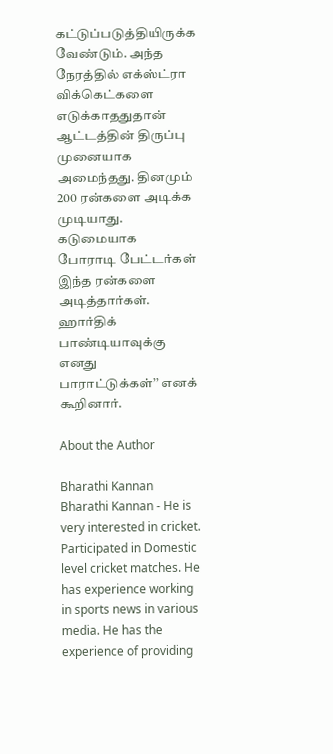கட்டுப்படுத்தியிருக்க வேண்டும். அந்த நேரத்தில் எக்ஸ்ட்ரா விக்கெட்களை எடுக்காததுதான் ஆட்டத்தின் திருப்பு முனையாக அமைந்தது. தினமும் 200 ரன்களை அடிக்க முடியாது. கடுமையாக போராடி பேட்டர்கள் இந்த ரன்களை அடித்தார்கள். ஹார்திக் பாண்டியாவுக்கு எனது பாராட்டுக்கள்’’ எனக் கூறினார்.

About the Author

Bharathi Kannan
Bharathi Kannan - He is very interested in cricket. Participated in Domestic level cricket matches. He has experience working in sports news in various media. He has the experience of providing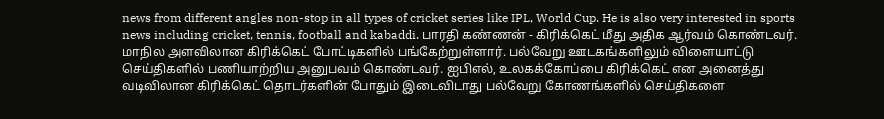news from different angles non-stop in all types of cricket series like IPL, World Cup. He is also very interested in sports news including cricket, tennis, football and kabaddi. பாரதி கண்ணன் - கிரிக்கெட் மீது அதிக ஆர்வம் கொண்டவர். மாநில அளவிலான கிரிக்கெட் போட்டிகளில் பங்கேற்றுள்ளார். பல்வேறு ஊடகங்களிலும் விளையாட்டு செய்திகளில் பணியாற்றிய அனுபவம் கொண்டவர். ஐபிஎல், உலகக்கோப்பை கிரிக்கெட் என அனைத்து வடிவிலான கிரிக்கெட் தொடர்களின் போதும் இடைவிடாது பல்வேறு கோணங்களில் செய்திகளை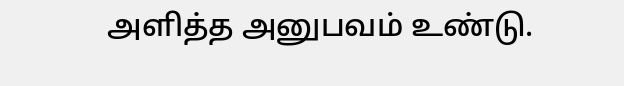அளித்த அனுபவம் உண்டு.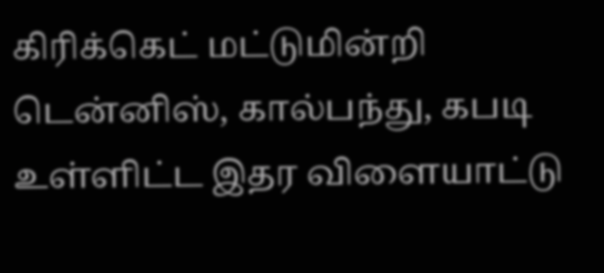கிரிக்கெட் மட்டுமின்றி டென்னிஸ், கால்பந்து, கபடி உள்ளிட்ட இதர விளையாட்டு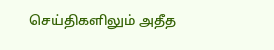செய்திகளிலும் அதீத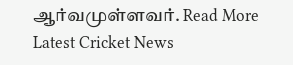ஆர்வமுள்ளவர். Read More
Latest Cricket News